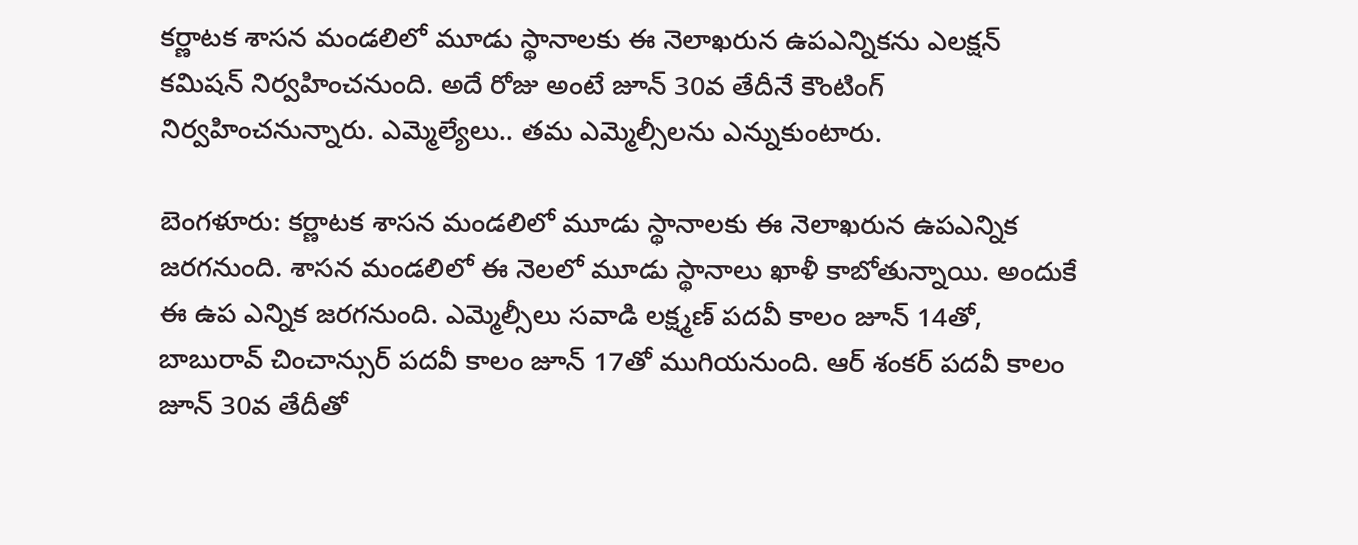కర్ణాటక శాసన మండలిలో మూడు స్థానాలకు ఈ నెలాఖరున ఉపఎన్నికను ఎలక్షన్ కమిషన్ నిర్వహించనుంది. అదే రోజు అంటే జూన్ 30వ తేదీనే కౌంటింగ్ నిర్వహించనున్నారు. ఎమ్మెల్యేలు.. తమ ఎమ్మెల్సీలను ఎన్నుకుంటారు.

బెంగళూరు: కర్ణాటక శాసన మండలిలో మూడు స్థానాలకు ఈ నెలాఖరున ఉపఎన్నిక జరగనుంది. శాసన మండలిలో ఈ నెలలో మూడు స్థానాలు ఖాళీ కాబోతున్నాయి. అందుకే ఈ ఉప ఎన్నిక జరగనుంది. ఎమ్మెల్సీలు సవాడి లక్ష్మణ్ పదవీ కాలం జూన్ 14తో, బాబురావ్ చించాన్సుర్ పదవీ కాలం జూన్ 17తో ముగియనుంది. ఆర్ శంకర్ పదవీ కాలం జూన్ 30వ తేదీతో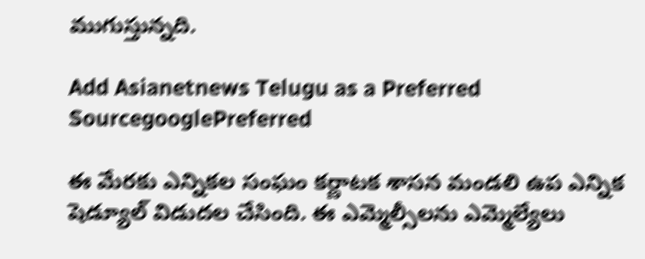ముగుస్తున్నది.

Add Asianetnews Telugu as a Preferred SourcegooglePreferred

ఈ మేరకు ఎన్నికల సంఘం కర్ణాటక శాసన మండలి ఉప ఎన్నిక షెడ్యూల్ విడుదల చేసింది. ఈ ఎమ్మెల్సీలను ఎమ్మెల్యేలు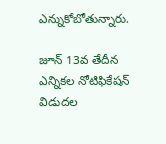ఎన్నుకోబోతున్నారు.

జూన్ 13వ తేదీన ఎన్నికల నోటిఫికేషన్ విడుదల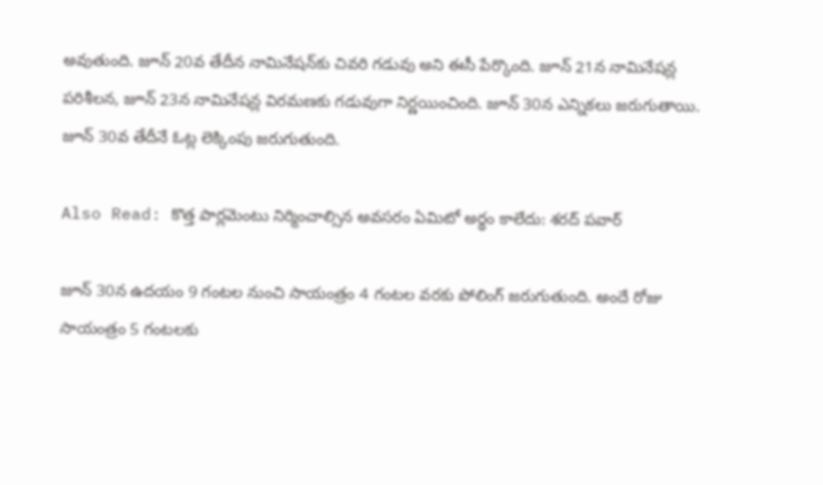అవుతుంది. జూన్ 20వ తేదీన నామినేషన్‌కు చివరి గడువు అని ఈసీ పేర్కొంది. జూన్ 21న నామినేషన్ల పరిశీలన, జూన్ 23న నామినేషన్ల విరమణకు గడువుగా నిర్ణయించింది. జూన్ 30న ఎన్నికలు జరుగుతాయి. జూన్ 30వ తేదీనే ఓట్ల లెక్కింపు జరుగుతుంది.

Also Read: కొత్త పార్లమెంటు నిర్మించాల్సిన అవసరం ఏమిటో అర్థం కాలేదు: శరద్ పవార్

జూన్ 30న ఉదయం 9 గంటల నుంచి సాయంత్రం 4 గంటల వరకు పోలింగ్ జరుగుతుంది. అందే రోజు సాయంత్రం 5 గంటలకు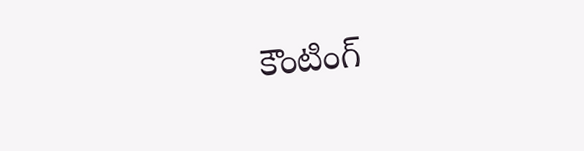కౌంటింగ్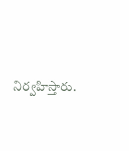నిర్వహిస్తారు.